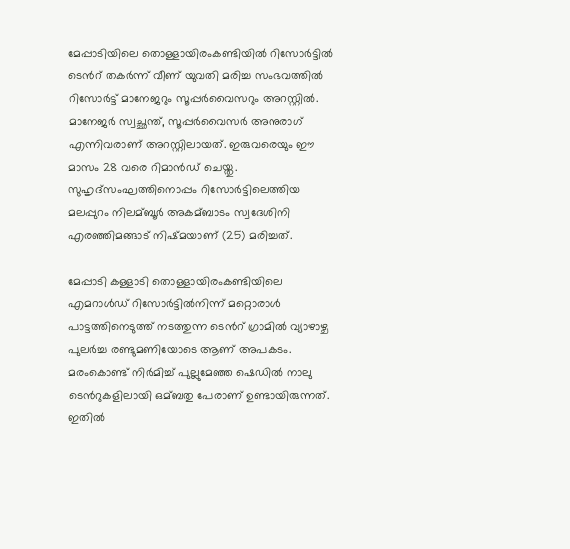മേപ്പാടിയിലെ തൊള്ളായിരംകണ്ടിയില്‍ റിസോർട്ടില്‍ ടെന്‍റ് തകർന്ന് വീണ് യുവതി മരിച്ച സംഭവത്തില്‍ റിസോർട്ട് മാനേജറും സൂപ്പർവൈസറും അറസ്റ്റില്‍. മാനേജർ സ്വച്ഛന്ത്, സൂപ്പർവൈസർ അനുരാഗ് എന്നിവരാണ് അറസ്റ്റിലായത്. ഇരുവരെയും ഈ മാസം 28 വരെ റിമാൻഡ് ചെയ്തു. സുഹൃദ്സംഘത്തിനൊപ്പം റിസോർട്ടിലെത്തിയ മലപ്പുറം നിലമ്ബൂര്‍ അകമ്ബാടം സ്വദേശിനി എരഞ്ഞിമങ്ങാട് നിഷ്മയാണ് (25) മരിച്ചത്.

മേപ്പാടി കള്ളാടി തൊള്ളായിരംകണ്ടിയിലെ എമറാള്‍ഡ് റിസോർട്ടില്‍നിന്ന് മറ്റൊരാള്‍ പാട്ടത്തിനെടുത്ത് നടത്തുന്ന ടെന്‍റ് ഗ്രാമില്‍ വ്യാഴാഴ്ച പുലര്‍ച്ച രണ്ടുമണിയോടെ ആണ് അപകടം. മരംകൊണ്ട് നിര്‍മിച്ച്‌ പുല്ലുമേഞ്ഞ ഷെഡില്‍ നാലു ടെന്‍റുകളിലായി ഒമ്ബതു പേരാണ് ഉണ്ടായിരുന്നത്. ഇതില്‍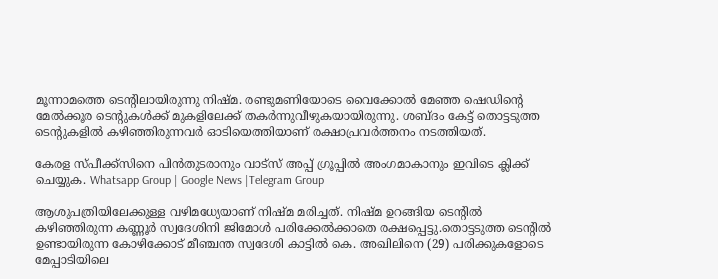മൂന്നാമത്തെ ടെന്‍റിലായിരുന്നു നിഷ്മ. രണ്ടുമണിയോടെ വൈക്കോല്‍ മേഞ്ഞ ഷെഡിന്റെ മേല്‍ക്കൂര ടെന്റുകള്‍ക്ക് മുകളിലേക്ക് തകര്‍ന്നുവീഴുകയായിരുന്നു. ശബ്ദം കേട്ട് തൊട്ടടുത്ത ടെന്റുകളില്‍ കഴിഞ്ഞിരുന്നവര്‍ ഓടിയെത്തിയാണ് രക്ഷാപ്രവര്‍ത്തനം നടത്തിയത്.

കേരള സ്പീക്ക്സിനെ പിൻതുടരാനും വാട്സ് അപ്പ് ഗ്രൂപ്പിൽ അംഗമാകാനും ഇവിടെ ക്ലിക്ക് ചെയ്യുക. Whatsapp Group | Google News |Telegram Group

ആശുപത്രിയിലേക്കുള്ള വഴിമധ്യേയാണ് നിഷ്മ മരിച്ചത്. നിഷ്മ ഉറങ്ങിയ ടെന്റില്‍ കഴിഞ്ഞിരുന്ന കണ്ണൂര്‍ സ്വദേശിനി ജിമോള്‍ പരിക്കേല്‍ക്കാതെ രക്ഷപ്പെട്ടു.തൊട്ടടുത്ത ടെന്റില്‍ ഉണ്ടായിരുന്ന കോഴിക്കോട് മീഞ്ചന്ത സ്വദേശി കാട്ടില്‍ കെ. അഖിലിനെ (29) പരിക്കുകളോടെ മേപ്പാടിയിലെ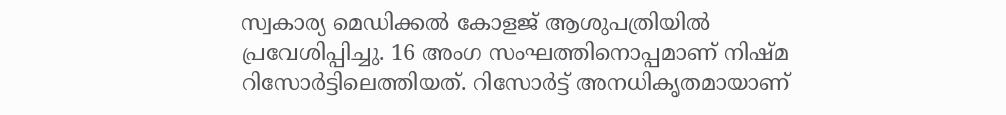സ്വകാര്യ മെഡിക്കല്‍ കോളജ് ആശുപത്രിയില്‍ പ്രവേശിപ്പിച്ചു. 16 അംഗ സംഘത്തിനൊപ്പമാണ് നിഷ്മ റിസോര്‍ട്ടിലെത്തിയത്. റിസോര്‍ട്ട് അനധികൃതമായാണ്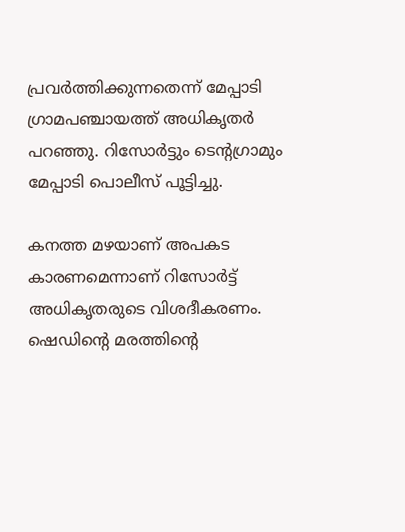പ്രവര്‍ത്തിക്കുന്നതെന്ന് മേപ്പാടി ഗ്രാമപഞ്ചായത്ത് അധികൃതര്‍ പറഞ്ഞു. റിസോർട്ടും ടെന്റഗ്രാമും മേപ്പാടി പൊലീസ് പൂട്ടിച്ചു.

കനത്ത മഴയാണ് അപകട കാരണമെന്നാണ് റിസോര്‍ട്ട് അധികൃതരുടെ വിശദീകരണം. ഷെഡിന്റെ മരത്തിന്റെ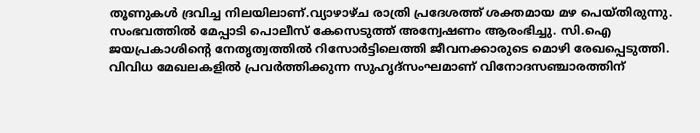തൂണുകള്‍ ദ്രവിച്ച നിലയിലാണ്.വ്യാഴാഴ്ച രാത്രി പ്രദേശത്ത് ശക്തമായ മഴ പെയ്തിരുന്നു. സംഭവത്തില്‍ മേപ്പാടി പൊലീസ് കേസെടുത്ത് അന്വേഷണം ആരംഭിച്ചു. സി.ഐ ജയപ്രകാശിന്റെ നേതൃത്വത്തില്‍ റിസോര്‍ട്ടിലെത്തി ജീവനക്കാരുടെ മൊഴി രേഖപ്പെടുത്തി. വിവിധ മേഖലകളില്‍ പ്രവര്‍ത്തിക്കുന്ന സുഹൃദ്സംഘമാണ് വിനോദസഞ്ചാരത്തിന്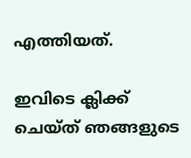എത്തിയത്.

ഇവിടെ ക്ലിക്ക് ചെയ്ത് ഞങ്ങളുടെ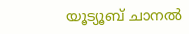യൂട്യൂബ് ചാനൽ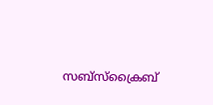സബ്സ്ക്രൈബ്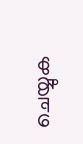ചെയ്യുക